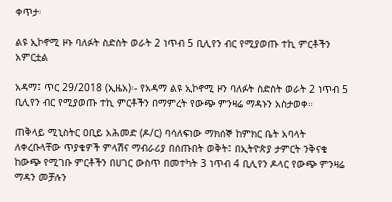ቀጥታ፡

ልዩ ኢኮኖሚ ዞኑ ባለፉት ስድስት ወራት 2 ነጥብ 5 ቢሊየን ብር የሚያወጡ ተኪ ምርቶችን አምርቷል

አዳማ፤ ጥር 29/2018 (ኢዜአ)፡- የአዳማ ልዩ ኢኮኖሚ ዞን ባለፉት ስድስት ወራት 2 ነጥብ 5 ቢሊየን ብር የሚያወጡ ተኪ ምርቶችን በማምረት የውጭ ምንዛሬ ማዳኑን አስታወቀ።

ጠቅላይ ሚኒስትር ዐቢይ አሕመድ (ዶ/ር) ባሳለፍነው ማክሰኞ ከምክር ቤት አባላት ለቀረቡላቸው ጥያቄዎች ምላሽና ማብራሪያ በሰጡበት ወቅት፤ በኢትዮጵያ ታምርት ንቅናቄ ከውጭ የሚገቡ ምርቶችን በሀገር ውስጥ በመተካት 3 ነጥብ 4 ቢሊየን ዶላር የውጭ ምንዛሬ ማዳን መቻሉን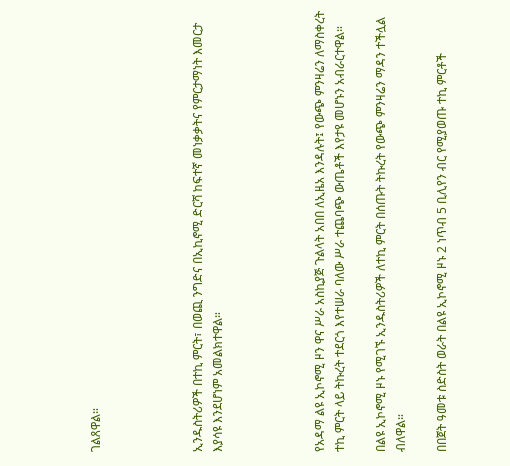ገልጸዋል።




ኢንዱስትሪዎች በተኪ ምርት፣ በወጪ ንግድና በኢኪኖሚ ድርሻ ከፍተኛ መነቃቃትና የምርታማነት እመርታ እያሳዩ እንደሆነም አመልክተዋል።




የአዳማ ልዩ ኢኮኖሚ ዞን ዋና ሥራ አስኪያጅ ጉልላት አበበ ለኢዜአ እንዳሉት፤ የውጭ ምንዛሬን ለማስቀረት ተኪ ምርት ላይ ትኩረት ተደርጎ እየተሠራ ባለው ሥራ ተጨባጭ ውጤቶች እየታዩ መሆኑን አብራርተዋል።

በልዩ ኢኮኖሚ ዞኑ የሚገኙ ኢንዱስትሪዎች ለተኪ ምርት በሰጡት ትኩረት የውጭ ምንዛሬን ማዳን ተችሏል ብለዋል።

በበጀት ዓመቱ ስድስት ወራት በልዩ ኢኮኖሚ ዞኑ 2 ነጥብ 5 ቢሊየን ብር የሚያወጡ ተኪ ምርቶች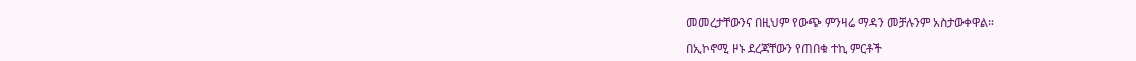መመረታቸውንና በዚህም የውጭ ምንዛሬ ማዳን መቻሉንም አስታውቀዋል።

በኢኮኖሚ ዞኑ ደረጃቸውን የጠበቁ ተኪ ምርቶች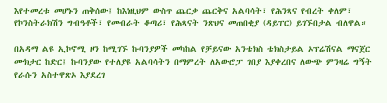እየተመረቱ መሆኑን ጠቅሰው፤ ከእነዚህም ውስጥ ጨርቃ ጨርቅና አልባሳት፣ የሕንጻና የብረት ቀለም፣ የኮንስትራክሽን ግብዓቶች፣ የመብራት ቆጣሪ፣ የሕጻናት ንጽህና መጠበቂያ (ዳይፐር) ይገኙበታል ብለዋል።

በአዳማ ልዩ ኢኮኖሚ ዞን ከሚገኙ ኩባንያዎች መካከል የቻይናው አንቴክስ ቴክስታይል ኦፕሬሽናል ማናጀር ሙክታር ከድር፤ ኩባንያው የተለያዩ አልባሳትን በማምረት ለአውሮፓ ገበያ እያቀረበና ለውጭ ምንዛሬ ግኝት የራሱን አስተዋጽኦ እያደረገ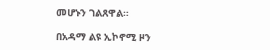መሆኑን ገልጸዋል።

በአዳማ ልዩ ኢኮኖሚ ዞን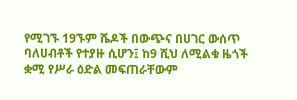የሚገኙ 19ኙም ሼዶች በውጭና በሀገር ውሰጥ ባለሀብቶች የተያዙ ሲሆን፤ ከ9 ሺህ ለሚልቁ ዜጎች ቋሚ የሥራ ዕድል መፍጠራቸውም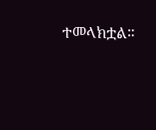ተመላክቷል።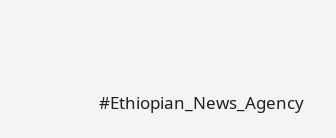#Ethiopian_News_Agency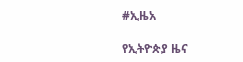#ኢዜአ

የኢትዮጵያ ዜና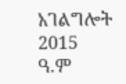አገልግሎት
2015
ዓ.ም